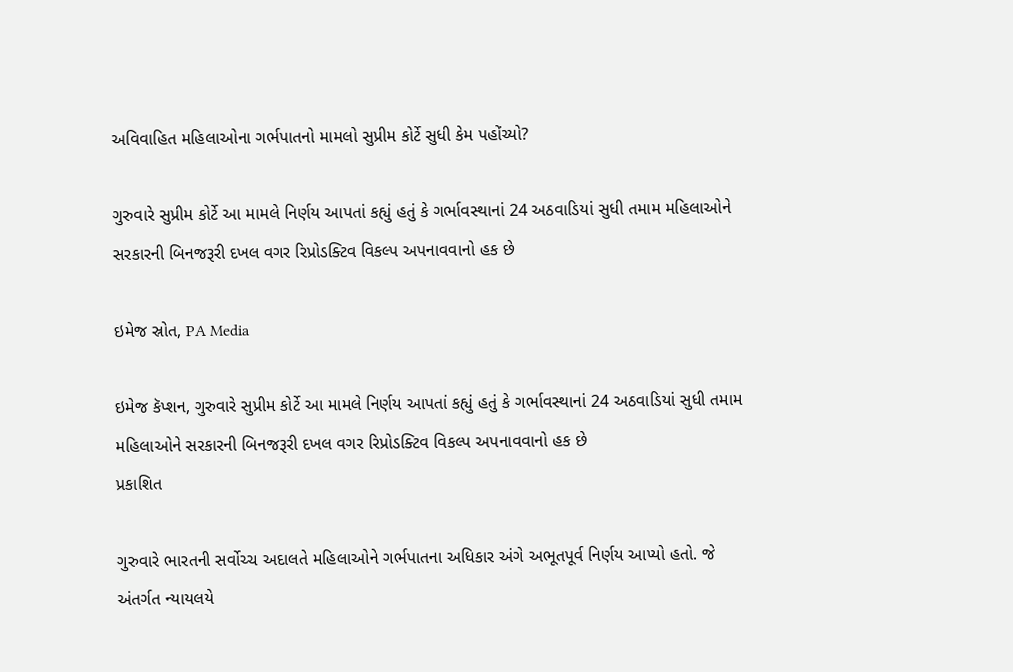અવિવાહિત મહિલાઓના ગર્ભપાતનો મામલો સુપ્રીમ કોર્ટે સુધી કેમ પહોંચ્યો?

ગુરુવારે સુપ્રીમ કોર્ટે આ મામલે નિર્ણય આપતાં કહ્યું હતું કે ગર્ભાવસ્થાનાં 24 અઠવાડિયાં સુધી તમામ મહિલાઓને સરકારની બિનજરૂરી દખલ વગર રિપ્રોડક્ટિવ વિકલ્પ અપનાવવાનો હક છે

ઇમેજ સ્રોત, PA Media

ઇમેજ કૅપ્શન, ગુરુવારે સુપ્રીમ કોર્ટે આ મામલે નિર્ણય આપતાં કહ્યું હતું કે ગર્ભાવસ્થાનાં 24 અઠવાડિયાં સુધી તમામ મહિલાઓને સરકારની બિનજરૂરી દખલ વગર રિપ્રોડક્ટિવ વિકલ્પ અપનાવવાનો હક છે
પ્રકાશિત

ગુરુવારે ભારતની સર્વોચ્ચ અદાલતે મહિલાઓને ગર્ભપાતના અધિકાર અંગે અભૂતપૂર્વ નિર્ણય આપ્યો હતો. જે અંતર્ગત ન્યાયલયે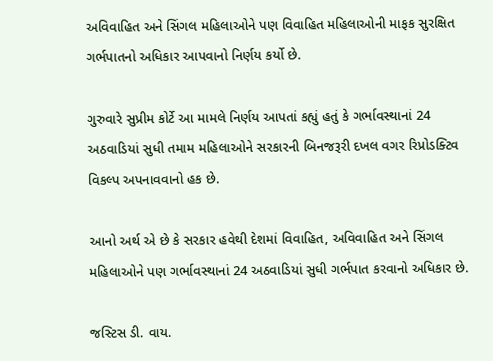અવિવાહિત અને સિંગલ મહિલાઓને પણ વિવાહિત મહિલાઓની માફક સુરક્ષિત ગર્ભપાતનો અધિકાર આપવાનો નિર્ણય કર્યો છે.

ગુરુવારે સુપ્રીમ કોર્ટે આ મામલે નિર્ણય આપતાં કહ્યું હતું કે ગર્ભાવસ્થાનાં 24 અઠવાડિયાં સુધી તમામ મહિલાઓને સરકારની બિનજરૂરી દખલ વગર રિપ્રોડક્ટિવ વિકલ્પ અપનાવવાનો હક છે.

આનો અર્થ એ છે કે સરકાર હવેથી દેશમાં વિવાહિત, અવિવાહિત અને સિંગલ મહિલાઓને પણ ગર્ભાવસ્થાનાં 24 અઠવાડિયાં સુધી ગર્ભપાત કરવાનો અધિકાર છે.

જસ્ટિસ ડી. વાય.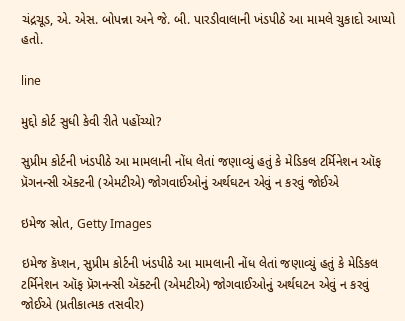ચંદ્રચૂડ, એ. એસ. બોપન્ના અને જે. બી. પારડીવાલાની ખંડપીઠે આ મામલે ચુકાદો આપ્યો હતો.

line

મુદ્દો કોર્ટ સુધી કેવી રીતે પહોંચ્યો?

સુપ્રીમ કોર્ટની ખંડપીઠે આ મામલાની નોંધ લેતાં જણાવ્યું હતું કે મેડિકલ ટર્મિનેશન ઑફ પ્રૅગનન્સી ઍક્ટની (એમટીએ) જોગવાઈઓનું અર્થઘટન એવું ન કરવું જોઈએ

ઇમેજ સ્રોત, Getty Images

ઇમેજ કૅપ્શન, સુપ્રીમ કોર્ટની ખંડપીઠે આ મામલાની નોંધ લેતાં જણાવ્યું હતું કે મેડિકલ ટર્મિનેશન ઑફ પ્રૅગનન્સી ઍક્ટની (એમટીએ) જોગવાઈઓનું અર્થઘટન એવું ન કરવું જોઈએ (પ્રતીકાત્મક તસવીર)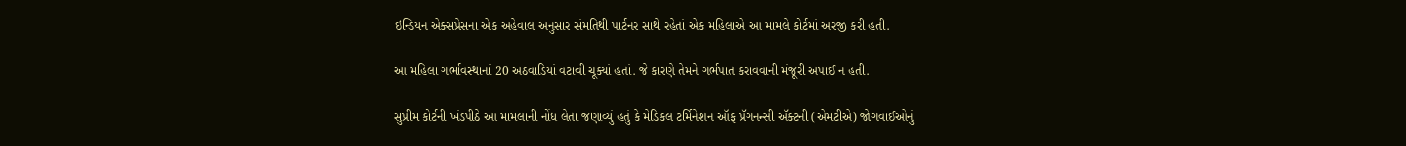ઇન્ડિયન એક્સપ્રેસના એક અહેવાલ અનુસાર સંમતિથી પાર્ટનર સાથે રહેતાં એક મહિલાએ આ મામલે કોર્ટમાં અરજી કરી હતી.

આ મહિલા ગર્ભાવસ્થાનાં 20 અઠવાડિયાં વટાવી ચૂક્યાં હતાં. જે કારણે તેમને ગર્ભપાત કરાવવાની મંજૂરી અપાઈ ન હતી.

સુપ્રીમ કોર્ટની ખંડપીઠે આ મામલાની નોંધ લેતા જણાવ્યું હતું કે મેડિકલ ટર્મિનેશન ઑફ પ્રૅગનન્સી ઍક્ટની (એમટીએ) જોગવાઈઓનું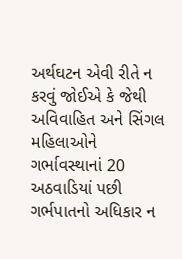અર્થઘટન એવી રીતે ન કરવું જોઈએ કે જેથી અવિવાહિત અને સિંગલ મહિલાઓને ગર્ભાવસ્થાનાં 20 અઠવાડિયાં પછી ગર્ભપાતનો અધિકાર ન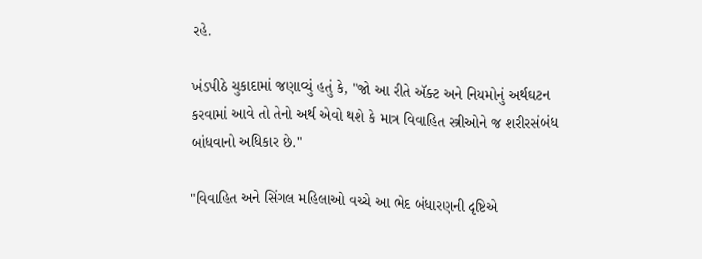રહે.

ખંડપીઠે ચુકાદામાં જણાવ્યું હતું કે, "જો આ રીતે ઍક્ટ અને નિયમોનું અર્થઘટન કરવામાં આવે તો તેનો અર્થ એવો થશે કે માત્ર વિવાહિત સ્ત્રીઓને જ શરીરસંબંધ બાંધવાનો અધિકાર છે."

"વિવાહિત અને સિંગલ મહિલાઓ વચ્ચે આ ભેદ બંધારણની દૃષ્ટિએ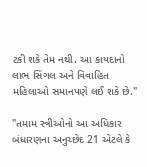ટકી શકે તેમ નથી. આ કાયદાનો લાભ સિંગલ અને વિવાહિત મહિલાઓ સમાનપણે લઈ શકે છે."

"તમામ સ્ત્રીઓનો આ અધિકાર બંધારણના અનુચ્છેદ 21 એટલે કે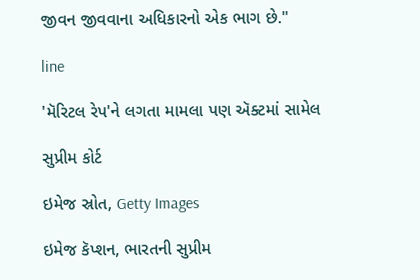જીવન જીવવાના અધિકારનો એક ભાગ છે."

line

'મૅરિટલ રેપ'ને લગતા મામલા પણ ઍક્ટમાં સામેલ

સુપ્રીમ કોર્ટ

ઇમેજ સ્રોત, Getty Images

ઇમેજ કૅપ્શન, ભારતની સુપ્રીમ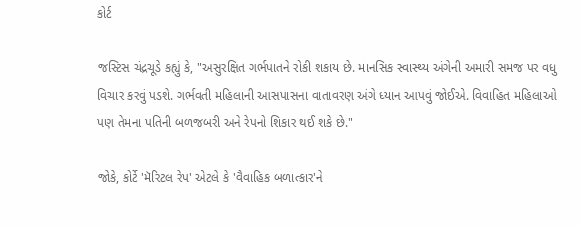કોર્ટ

જસ્ટિસ ચંદ્રચૂડે કહ્યું કે, "અસુરક્ષિત ગર્ભપાતને રોકી શકાય છે. માનસિક સ્વાસ્થ્ય અંગેની અમારી સમજ પર વધુ વિચાર કરવું પડશે. ગર્ભવતી મહિલાની આસપાસના વાતાવરણ અંગે ધ્યાન આપવું જોઈએ. વિવાહિત મહિલાઓ પણ તેમના પતિની બળજબરી અને રેપનો શિકાર થઈ શકે છે."

જોકે, કોર્ટે 'મૅરિટલ રેપ' એટલે કે 'વૈવાહિક બળાત્કાર'ને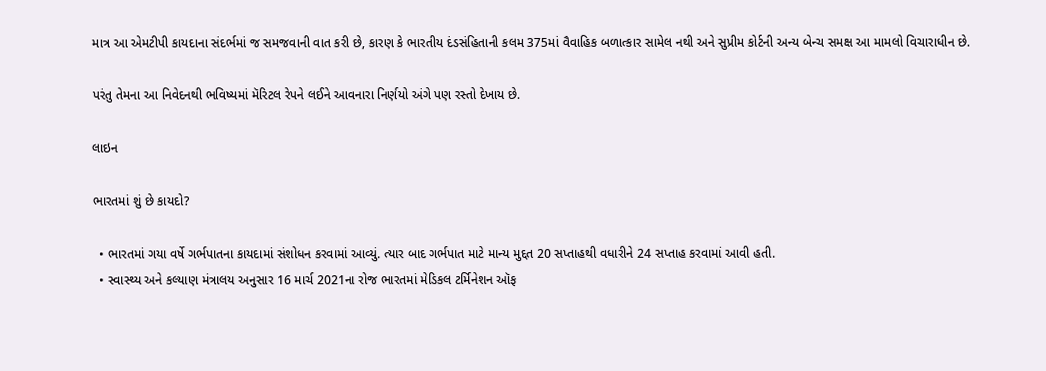માત્ર આ એમટીપી કાયદાના સંદર્ભમાં જ સમજવાની વાત કરી છે, કારણ કે ભારતીય દંડસંહિતાની કલમ 375માં વૈવાહિક બળાત્કાર સામેલ નથી અને સુપ્રીમ કોર્ટની અન્ય બેન્ચ સમક્ષ આ મામલો વિચારાધીન છે.

પરંતુ તેમના આ નિવેદનથી ભવિષ્યમાં મૅરિટલ રેપને લઈને આવનારા નિર્ણયો અંગે પણ રસ્તો દેખાય છે.

લાઇન

ભારતમાં શું છે કાયદો?

  • ભારતમાં ગયા વર્ષે ગર્ભપાતના કાયદામાં સંશોધન કરવામાં આવ્યું. ત્યાર બાદ ગર્ભપાત માટે માન્ય મુદ્દત 20 સપ્તાહથી વધારીને 24 સપ્તાહ કરવામાં આવી હતી.
  • સ્વાસ્થ્ય અને કલ્યાણ મંત્રાલય અનુસાર 16 માર્ચ 2021ના રોજ ભારતમાં મેડિકલ ટર્મિનેશન ઑફ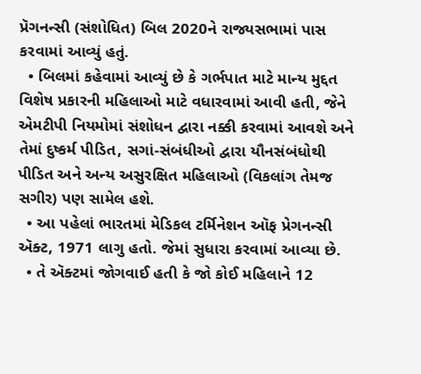પ્રૅગનન્સી (સંશોધિત) બિલ 2020ને રાજ્યસભામાં પાસ કરવામાં આવ્યું હતું.
  • બિલમાં કહેવામાં આવ્યું છે કે ગર્ભપાત માટે માન્ય મુદ્દત વિશેષ પ્રકારની મહિલાઓ માટે વધારવામાં આવી હતી, જેને એમટીપી નિયમોમાં સંશોધન દ્વારા નક્કી કરવામાં આવશે અને તેમાં દુષ્કર્મ પીડિત, સગાં-સંબંધીઓ દ્વારા યૌનસંબંધોથી પીડિત અને અન્ય અસુરક્ષિત મહિલાઓ (વિકલાંગ તેમજ સગીર) પણ સામેલ હશે.
  • આ પહેલાં ભારતમાં મેડિકલ ટર્મિનેશન ઑફ પ્રેગનન્સી ઍક્ટ, 1971 લાગુ હતો. જેમાં સુધારા કરવામાં આવ્યા છે.
  • તે ઍક્ટમાં જોગવાઈ હતી કે જો કોઈ મહિલાને 12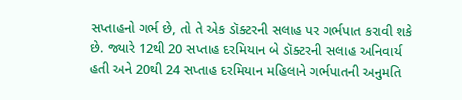સપ્તાહનો ગર્ભ છે, તો તે એક ડૉક્ટરની સલાહ પર ગર્ભપાત કરાવી શકે છે. જ્યારે 12થી 20 સપ્તાહ દરમિયાન બે ડૉક્ટરની સલાહ અનિવાર્ય હતી અને 20થી 24 સપ્તાહ દરમિયાન મહિલાને ગર્ભપાતની અનુમતિ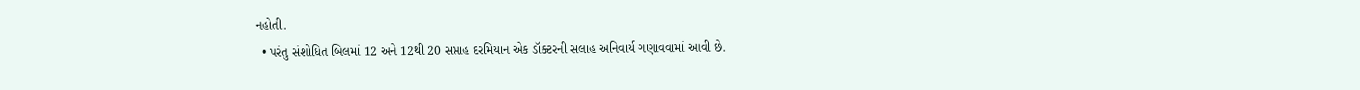નહોતી.
  • પરંતુ સંશોધિત બિલમાં 12 અને 12થી 20 સપ્તાહ દરમિયાન એક ડૉક્ટરની સલાહ અનિવાર્ય ગણાવવામાં આવી છે.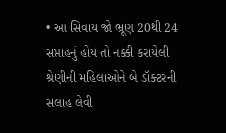• આ સિવાય જો ભ્રૂણ 20થી 24 સપ્તાહનું હોય તો નક્કી કરાયેલી શ્રેણીની મહિલાઓને બે ડૉક્ટરની સલાહ લેવી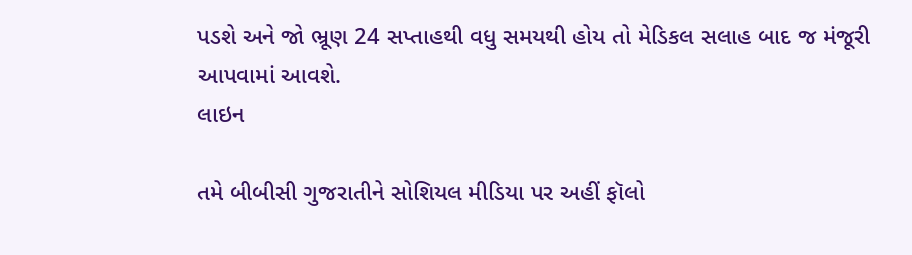પડશે અને જો ભ્રૂણ 24 સપ્તાહથી વધુ સમયથી હોય તો મેડિકલ સલાહ બાદ જ મંજૂરી આપવામાં આવશે.
લાઇન

તમે બીબીસી ગુજરાતીને સોશિયલ મીડિયા પર અહીં ફૉલો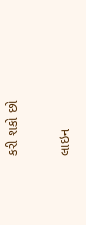કરી શકો છો

લાઇન